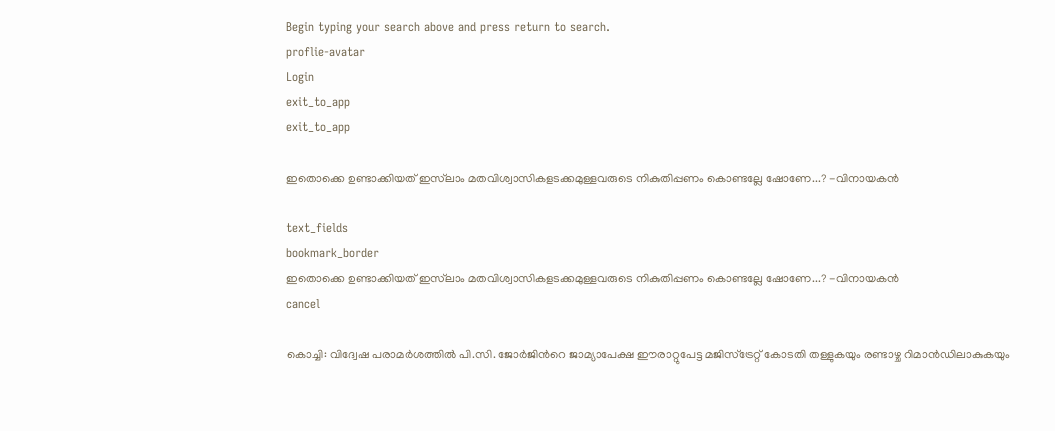Begin typing your search above and press return to search.
proflie-avatar
Login
exit_to_app
exit_to_app

ഇതൊക്കെ ഉണ്ടാക്കിയത് ഇസ്‌ലാം മതവിശ്വാസികളടക്കമുള്ളവരുടെ നികുതിപ്പണം കൊണ്ടല്ലേ ഷോണേ...? -വിനായകൻ

text_fields
bookmark_border
ഇതൊക്കെ ഉണ്ടാക്കിയത് ഇസ്‌ലാം മതവിശ്വാസികളടക്കമുള്ളവരുടെ നികുതിപ്പണം കൊണ്ടല്ലേ ഷോണേ...? -വിനായകൻ
cancel

കൊച്ചി: വിദ്വേഷ പരാമർശത്തിൽ പി.സി. ജോർജിന്‍റെ ജാമ്യാപേക്ഷ ഈരാറ്റുപേട്ട മജിസ്ട്രേറ്റ് കോടതി തള്ളുകയും രണ്ടാഴ്ച റിമാൻഡിലാകുകയും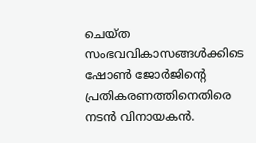ചെയ്ത സംഭവവികാസങ്ങൾക്കിടെ ഷോൺ ജോർജിന്‍റെ പ്രതികരണത്തിനെതിരെ നടൻ വിനായകൻ.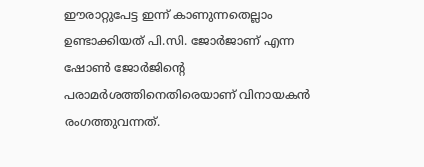ഈരാറ്റുപേട്ട ഇന്ന് കാണുന്നതെല്ലാം ഉണ്ടാക്കിയത് പി.സി. ജോർജാണ് എന്ന ഷോൺ ജോർജിന്‍റെ പരാമർശത്തിനെതിരെയാണ് വിനായകൻ രംഗത്തുവന്നത്.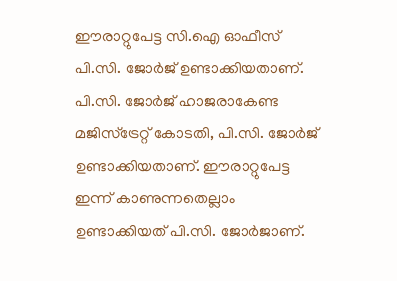ഈരാറ്റുപേട്ട സി.ഐ ഓഫീസ് പി.സി. ജോർജ് ഉണ്ടാക്കിയതാണ്. പി.സി. ജോർജ് ഹാജരാകേണ്ട മജിസ്ട്രേറ്റ് കോടതി, പി.സി. ജോർജ് ഉണ്ടാക്കിയതാണ്. ഈരാറ്റുപേട്ട ഇന്ന് കാണുന്നതെല്ലാം ഉണ്ടാക്കിയത് പി.സി. ജോർജാണ്.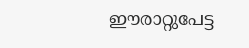ഈരാറ്റുപേട്ട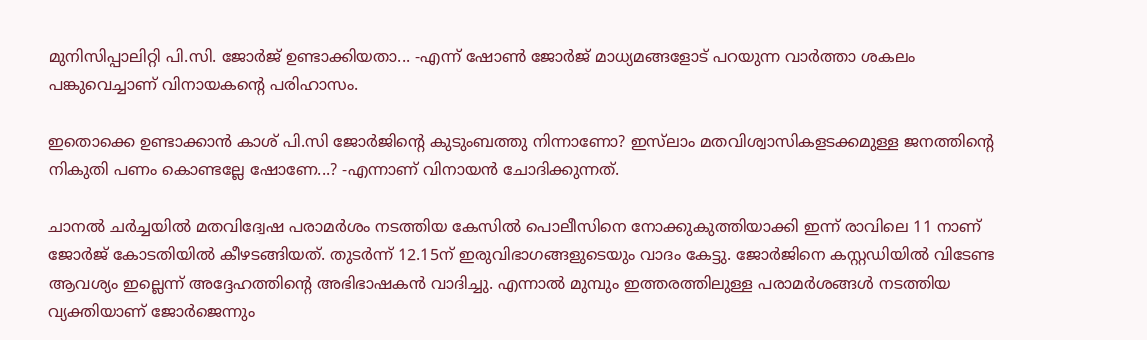മുനിസിപ്പാലിറ്റി പി.സി. ജോർജ് ഉണ്ടാക്കിയതാ... -എന്ന് ഷോൺ ജോർജ് മാധ്യമങ്ങളോട് പറയുന്ന വാർത്താ ശകലം പങ്കുവെച്ചാണ് വിനായകന്‍റെ പരിഹാസം.

ഇതൊക്കെ ഉണ്ടാക്കാൻ കാശ് പി.സി ജോർജിന്റെ കുടുംബത്തു നിന്നാണോ? ഇസ്‌ലാം മതവിശ്വാസികളടക്കമുള്ള ജനത്തിന്റെ നികുതി പണം കൊണ്ടല്ലേ ഷോണേ...? -എന്നാണ് വിനായൻ ചോദിക്കുന്നത്.

ചാനൽ ചർച്ചയിൽ മതവിദ്വേഷ പരാമർശം നടത്തിയ കേസിൽ പൊലീസിനെ നോക്കുകുത്തിയാക്കി ഇന്ന് രാവിലെ 11 നാണ് ജോർജ് കോടതിയിൽ കീഴടങ്ങിയത്. തുടർന്ന് 12.15ന് ഇരുവിഭാഗങ്ങളുടെയും വാദം കേട്ടു. ജോർജിനെ കസ്റ്റഡിയിൽ വിടേണ്ട ആവശ്യം ഇല്ലെന്ന് അദ്ദേഹത്തിന്റെ അഭിഭാഷകൻ വാദിച്ചു. എന്നാൽ മുമ്പും ഇത്തരത്തിലുള്ള പരാമർശങ്ങൾ നടത്തിയ വ്യക്തിയാണ് ജോർജെന്നും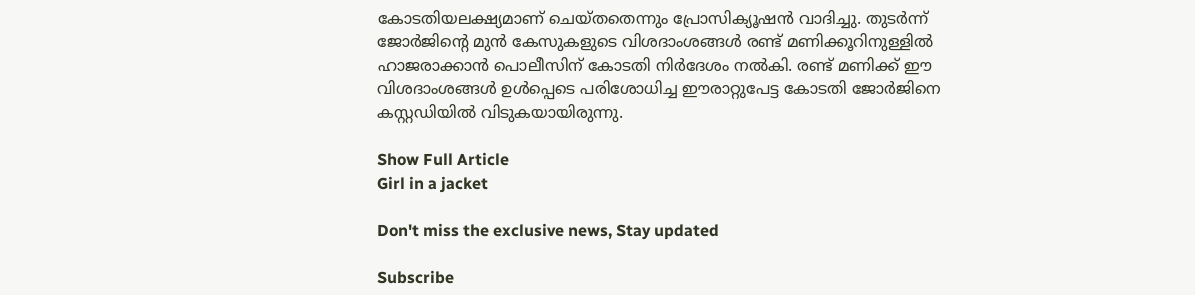കോടതിയലക്ഷ്യമാണ് ചെയ്തതെന്നും പ്രോസിക്യൂഷൻ വാദിച്ചു. തുടർന്ന് ജോർജിന്റെ മുൻ കേസുകളുടെ വിശദാംശങ്ങൾ രണ്ട് മണിക്കൂറിനുള്ളിൽ ഹാജരാക്കാൻ പൊലീസിന് കോടതി നിർദേശം നൽകി. രണ്ട് മണിക്ക് ഈ വിശദാംശങ്ങൾ ഉൾപ്പെടെ പരിശോധിച്ച ഈരാറ്റുപേട്ട കോടതി ജോർജിനെ കസ്റ്റഡിയിൽ വിടുകയായിരുന്നു.

Show Full Article
Girl in a jacket

Don't miss the exclusive news, Stay updated

Subscribe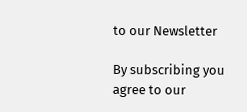to our Newsletter

By subscribing you agree to our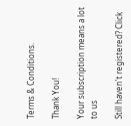Terms & Conditions.

Thank You!

Your subscription means a lot to us

Still haven't registered? Click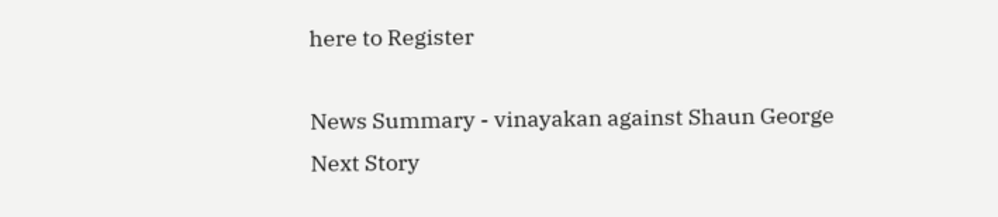here to Register

News Summary - vinayakan against Shaun George
Next Story